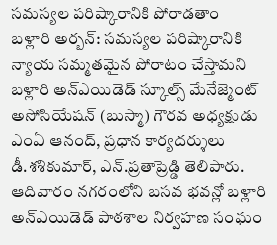సమస్యల పరిష్కారానికి పోరాడతాం
బళ్లారి అర్బన్: సమస్యల పరిష్కారానికి న్యాయ సమ్మతమైన పోరాటం చేస్తామని బళ్లారి అన్ఎయిడెడ్ స్కూల్స్ మేనేజ్మెంట్ అసోసియేషన్ (బుస్మా) గౌరవ అధ్యక్షుడు ఎంఏ ఆనంద్, ప్రధాన కార్యదర్శులు డీ.శశికుమార్, ఎన్.ప్రతాప్రెడ్డి తెలిపారు. ఆదివారం నగరంలోని బసవ భవన్లో బళ్లారి అన్ఎయిడెడ్ పాఠశాల నిర్వహణ సంఘం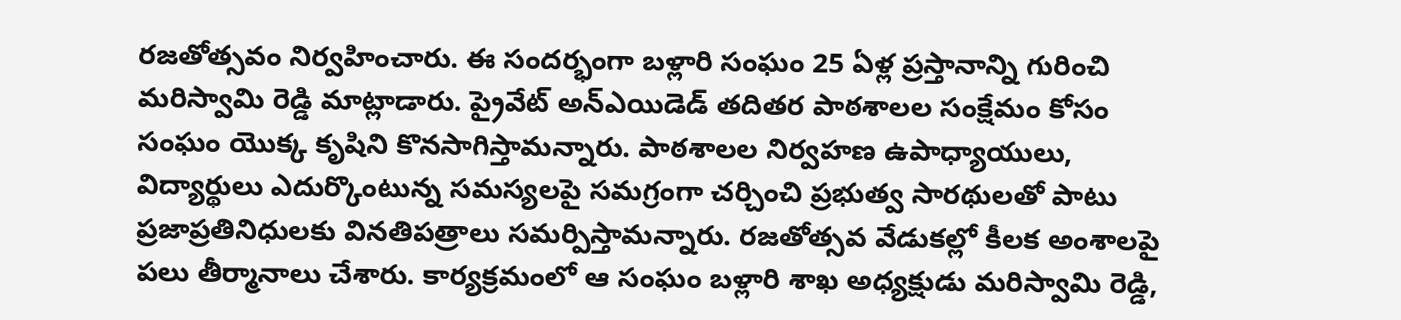రజతోత్సవం నిర్వహించారు. ఈ సందర్భంగా బళ్లారి సంఘం 25 ఏళ్ల ప్రస్తానాన్ని గురించి మరిస్వామి రెడ్డి మాట్లాడారు. ప్రైవేట్ అన్ఎయిడెడ్ తదితర పాఠశాలల సంక్షేమం కోసం సంఘం యొక్క కృషిని కొనసాగిస్తామన్నారు. పాఠశాలల నిర్వహణ ఉపాధ్యాయులు, విద్యార్థులు ఎదుర్కొంటున్న సమస్యలపై సమగ్రంగా చర్చించి ప్రభుత్వ సారథులతో పాటు ప్రజాప్రతినిధులకు వినతిపత్రాలు సమర్పిస్తామన్నారు. రజతోత్సవ వేడుకల్లో కీలక అంశాలపై పలు తీర్మానాలు చేశారు. కార్యక్రమంలో ఆ సంఘం బళ్లారి శాఖ అధ్యక్షుడు మరిస్వామి రెడ్డి,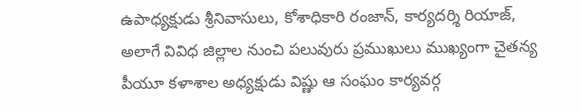ఉపాధ్యక్షుడు శ్రీనివాసులు, కోశాధికారి రంజాన్, కార్యదర్శి రియాజ్, అలాగే వివిధ జిల్లాల నుంచి పలువురు ప్రముఖులు ముఖ్యంగా చైతన్య పీయూ కళాశాల అధ్యక్షుడు విష్ణు ఆ సంఘం కార్యవర్గ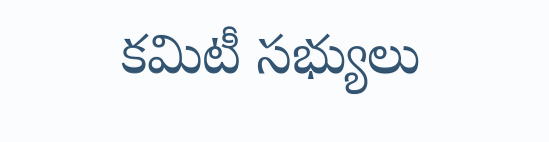కమిటీ సభ్యులు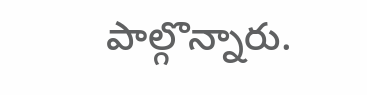పాల్గొన్నారు.